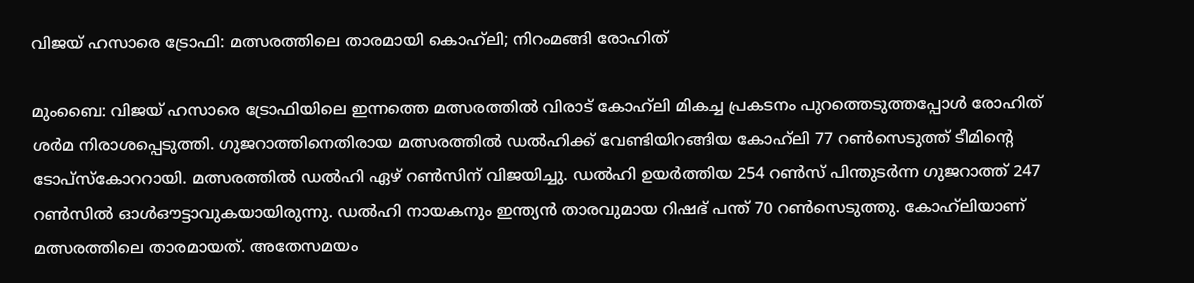വിജയ് ഹസാരെ ട്രോഫി: മത്സരത്തിലെ താരമായി കൊഹ്‌ലി; നിറംമങ്ങി രോഹിത്

മുംബൈ: വിജയ് ഹസാരെ ട്രോഫിയിലെ ഇന്നത്തെ മത്സരത്തിൽ വിരാട് കോഹ്‌ലി മികച്ച പ്രകടനം പുറത്തെടുത്തപ്പോൾ രോഹിത് ശർമ നിരാശപ്പെടുത്തി. ഗുജറാത്തിനെതിരായ മത്സരത്തിൽ ഡൽഹിക്ക് വേണ്ടിയിറങ്ങിയ കോഹ്‌ലി 77 റൺസെടുത്ത് ടീമിന്‍റെ ടോപ്സ്കോററായി. മത്സരത്തിൽ ഡൽഹി ഏഴ് റൺസിന് വിജയിച്ചു. ഡൽഹി ഉയർത്തിയ 254 റൺസ് പിന്തുടർന്ന ഗുജറാത്ത് 247 റൺസിൽ ഓൾഔട്ടാവുകയായിരുന്നു. ഡൽഹി നായകനും ഇന്ത്യൻ താരവുമായ റിഷഭ് പന്ത് 70 റൺസെടുത്തു. കോഹ്‌ലിയാണ് മത്സരത്തിലെ താരമായത്. അതേസമയം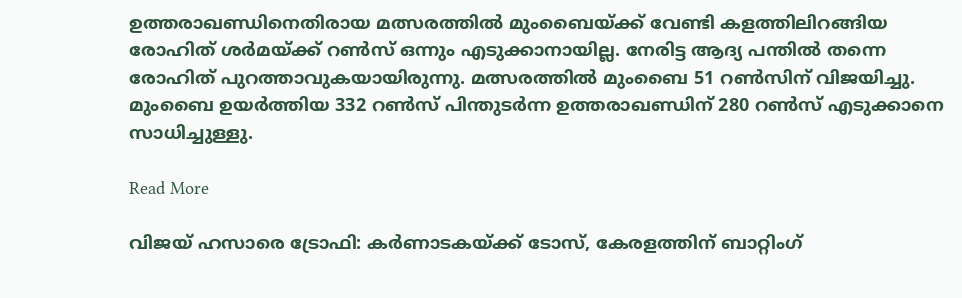ഉത്തരാഖണ്ഡിനെതിരായ മത്സരത്തിൽ മുംബൈയ്ക്ക് വേണ്ടി കളത്തിലിറങ്ങിയ രോഹിത് ശർമയ്ക്ക് റൺസ് ഒന്നും എടുക്കാനായില്ല. നേരിട്ട ആദ്യ പന്തിൽ തന്നെ രോഹിത് പുറത്താവുകയായിരുന്നു. മത്സരത്തിൽ മുംബൈ 51 റൺസിന് വിജയിച്ചു. മുംബൈ ഉയർത്തിയ 332 റൺ‌സ് പിന്തുടർന്ന ഉത്തരാഖണ്ഡിന് 280 റൺസ് എടുക്കാനെ സാധിച്ചുള്ളു.

Read More

വിജയ് ഹസാരെ ട്രോഫി: കർണാടകയ്ക്ക് ടോസ്, കേരളത്തിന് ബാറ്റിംഗ്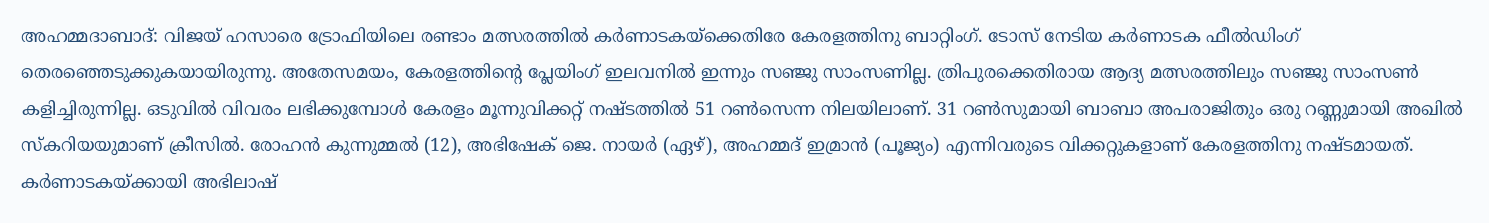അഹമ്മദാബാദ്: വിജയ് ഹസാരെ ട്രോഫിയിലെ രണ്ടാം മത്സരത്തില്‍ കര്‍ണാടകയ്ക്കെതിരേ കേരളത്തിനു ബാറ്റിംഗ്. ടോസ് നേടിയ കർണാടക ഫീൽഡിംഗ് തെരഞ്ഞെടുക്കുകയായിരുന്നു. അതേസമയം, കേരളത്തിന്‍റെ പ്ലേയിംഗ് ഇലവനില്‍ ഇന്നും സഞ്ജു സാംസണില്ല. ത്രിപുരക്കെതിരായ ആദ്യ മത്സരത്തിലും സഞ്ജു സാംസണ്‍ കളിച്ചിരുന്നില്ല. ഒടുവില്‍ വിവരം ലഭിക്കുമ്പോള്‍ കേരളം മൂന്നുവിക്കറ്റ് നഷ്ടത്തില്‍ 51 റണ്‍സെന്ന നിലയിലാണ്. 31 റണ്‍സുമായി ബാബാ അപരാജിതും ഒരു റണ്ണുമായി അഖിൽ സ്കറിയയുമാണ് ക്രീസിൽ. രോഹന്‍ കുന്നുമ്മൽ (12), അഭിഷേക് ജെ. നായർ (ഏഴ്), അഹമ്മദ് ഇമ്രാൻ (പൂജ്യം) എന്നിവരുടെ വിക്കറ്റുകളാണ് കേരളത്തിനു നഷ്ടമായത്. കർണാടകയ്ക്കായി അഭിലാഷ്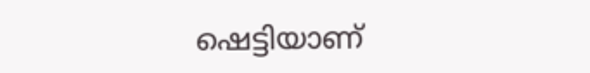ഷെട്ടിയാണ്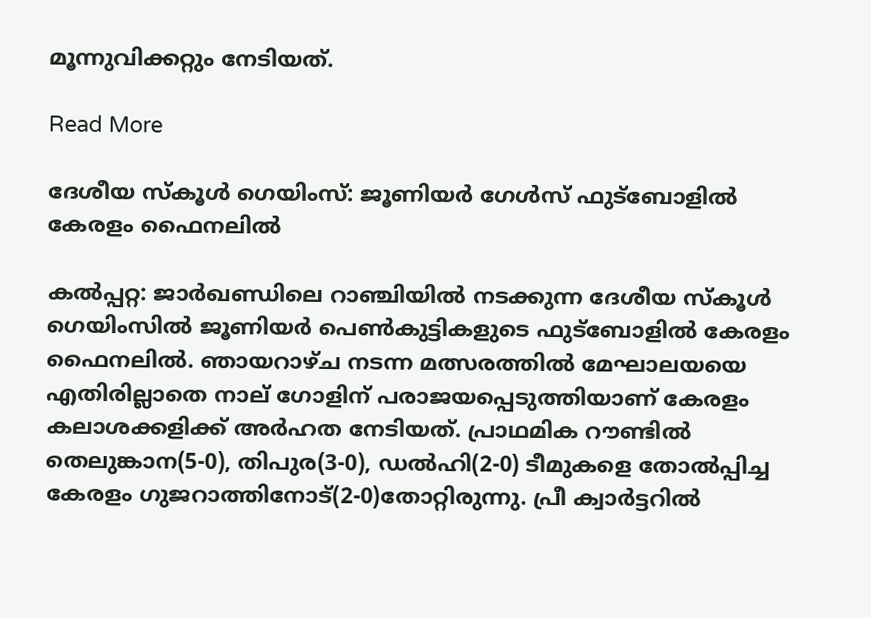മൂന്നുവിക്കറ്റും നേടിയത്.

Read More

ദേശീയ സ്‌കൂള്‍ ഗെയിംസ്: ജൂണിയര്‍ ഗേള്‍സ് ഫുട്‌ബോളില്‍ കേരളം ഫൈനലില്‍

കല്‍പ്പറ്റ: ജാര്‍ഖണ്ഡിലെ റാഞ്ചിയില്‍ നടക്കുന്ന ദേശീയ സ്‌കൂള്‍ ഗെയിംസില്‍ ജൂണിയര്‍ പെണ്‍കുട്ടികളുടെ ഫുട്‌ബോളില്‍ കേരളം ഫൈനലില്‍. ഞായറാഴ്ച നടന്ന മത്സരത്തില്‍ മേഘാലയയെ എതിരില്ലാതെ നാല് ഗോളിന് പരാജയപ്പെടുത്തിയാണ് കേരളം കലാശക്കളിക്ക് അര്‍ഹത നേടിയത്. പ്രാഥമിക റൗണ്ടില്‍ തെലുങ്കാന(5-0), തിപുര(3-0), ഡല്‍ഹി(2-0) ടീമുകളെ തോല്‍പ്പിച്ച കേരളം ഗുജറാത്തിനോട്(2-0)തോറ്റിരുന്നു. പ്രീ ക്വാര്‍ട്ടറില്‍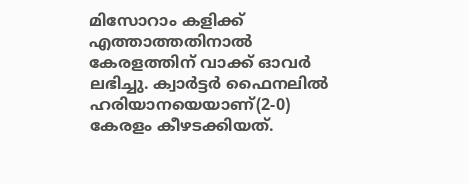മിസോറാം കളിക്ക് എത്താത്തതിനാല്‍ കേരളത്തിന് വാക്ക് ഓവര്‍ ലഭിച്ചു. ക്വാര്‍ട്ടര്‍ ഫൈനലില്‍ ഹരിയാനയെയാണ്(2-0) കേരളം കീഴടക്കിയത്.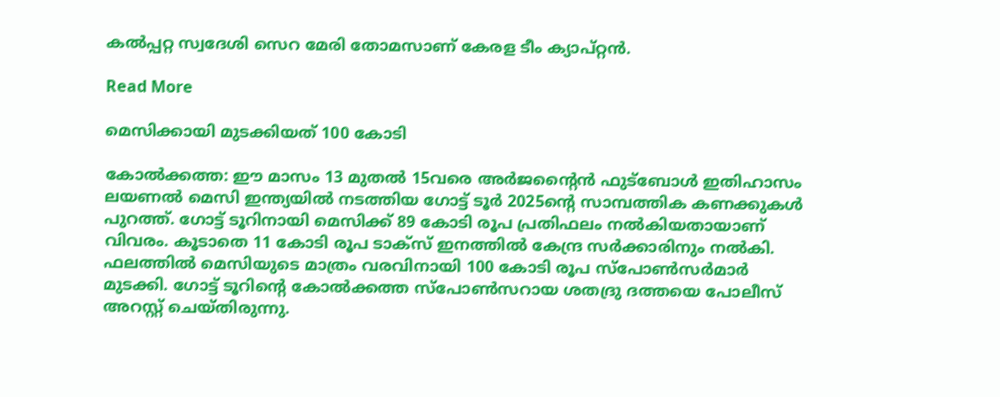കല്‍പ്പറ്റ സ്വദേശി സെറ മേരി തോമസാണ് കേരള ടീം ക്യാപ്റ്റന്‍.

Read More

മെസിക്കായി മുടക്കിയത് 100 കോടി

കോല്‍ക്കത്ത: ഈ മാസം 13 മുതല്‍ 15വരെ അര്‍ജന്‍റൈന്‍ ഫുട്‌ബോള്‍ ഇതിഹാസം ലയണല്‍ മെസി ഇന്ത്യയില്‍ നടത്തിയ ഗോട്ട് ടൂര്‍ 2025ന്‍റെ സാമ്പത്തിക കണക്കുകള്‍ പുറത്ത്. ഗോട്ട് ടൂറിനായി മെസിക്ക് 89 കോടി രൂപ പ്രതിഫലം നല്‍കിയതായാണ് വിവരം. കൂടാതെ 11 കോടി രൂപ ടാക്‌സ് ഇനത്തില്‍ കേന്ദ്ര സര്‍ക്കാരിനും നല്‍കി. ഫലത്തില്‍ മെസിയുടെ മാത്രം വരവിനായി 100 കോടി രൂപ സ്‌പോണ്‍സര്‍മാര്‍ മുടക്കി. ഗോട്ട് ടൂറിന്‍റെ കോല്‍ക്കത്ത സ്‌പോണ്‍സറായ ശതദ്രു ദത്തയെ പോലീസ് അറസ്റ്റ് ചെയ്തിരുന്നു.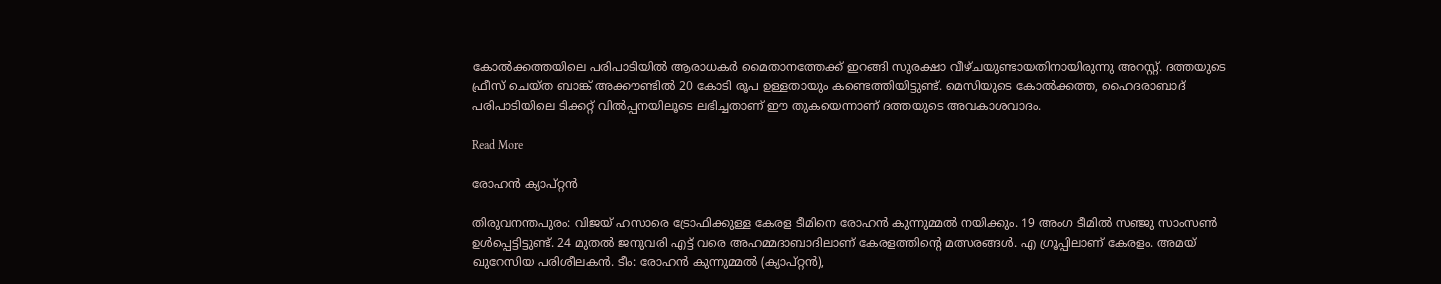കോല്‍ക്കത്തയിലെ പരിപാടിയില്‍ ആരാധകര്‍ മൈതാനത്തേക്ക് ഇറങ്ങി സുരക്ഷാ വീഴ്ചയുണ്ടായതിനായിരുന്നു അറസ്റ്റ്. ദത്തയുടെ ഫ്രീസ് ചെയ്ത ബാങ്ക് അക്കൗണ്ടില്‍ 20 കോടി രൂപ ഉള്ളതായും കണ്ടെത്തിയിട്ടുണ്ട്. മെസിയുടെ കോല്‍ക്കത്ത, ഹൈദരാബാദ് പരിപാടിയിലെ ടിക്കറ്റ് വില്‍പ്പനയിലൂടെ ലഭിച്ചതാണ് ഈ തുകയെന്നാണ് ദത്തയുടെ അവകാശവാദം.

Read More

രോഹന്‍ ക്യാപ്റ്റന്‍

തിരുവനന്തപുരം: വിജയ് ഹസാരെ ട്രോഫിക്കുള്ള കേരള ടീമിനെ രോഹന്‍ കുന്നുമ്മല്‍ നയിക്കും. 19 അംഗ ടീമില്‍ സഞ്ജു സാംസണ്‍ ഉള്‍പ്പെട്ടിട്ടുണ്ട്. 24 മുതല്‍ ജനുവരി എട്ട് വരെ അഹമ്മദാബാദിലാണ് കേരളത്തിന്‍റെ മത്സരങ്ങള്‍. എ ഗ്രൂപ്പിലാണ് കേരളം. അമയ് ഖുറേസിയ പരിശീലകന്‍. ടീം: രോഹന്‍ കുന്നുമ്മല്‍ (ക്യാപ്റ്റന്‍),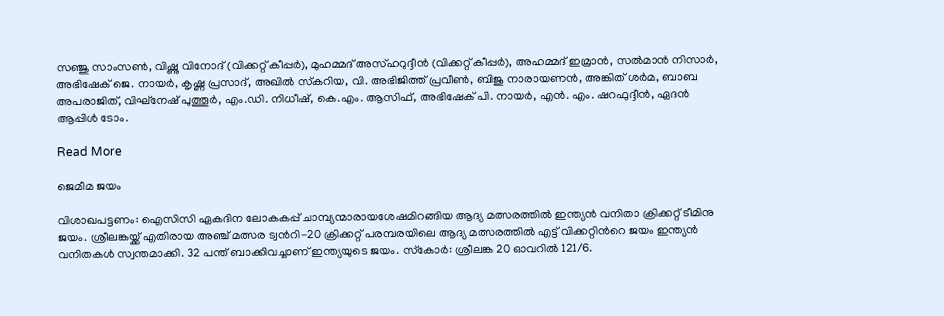സഞ്ജു സാംസണ്‍, വിഷ്ണു വിനോദ് (വിക്കറ്റ് കീപ്പര്‍), മുഹമ്മദ് അസ്ഹറുദ്ദീന്‍ (വിക്കറ്റ് കീപ്പര്‍), അഹമ്മദ് ഇമ്രാന്‍, സല്‍മാന്‍ നിസാര്‍, അഭിഷേക് ജെ. നായര്‍, കൃഷ്ണ പ്രസാദ്, അഖില്‍ സ്‌കറിയ, വി. അഭിജിത്ത് പ്രവീണ്‍, ബിജു നാരായണന്‍, അങ്കിത് ശര്‍മ, ബാബ അപരാജിത്, വിഘ്‌നേഷ് പുത്തൂര്‍, എം.ഡി. നിധീഷ്, കെ.എം. ആസിഫ്, അഭിഷേക് പി. നായര്‍, എന്‍. എം. ഷറഫുദ്ദീന്‍, ഏദന്‍ ആപ്പിള്‍ ടോം.

Read More

ജെമീമ ജയം

വിശാഖപട്ടണം: ഐസിസി ഏകദിന ലോകകപ്പ് ചാമ്പ്യന്മാരായശേഷമിറങ്ങിയ ആദ്യ മത്സരത്തില്‍ ഇന്ത്യന്‍ വനിതാ ക്രിക്കറ്റ് ടീമിനു ജയം. ശ്രീലങ്കയ്ക്ക് എതിരായ അഞ്ച് മത്സര ട്വന്‍റി-20 ക്രിക്കറ്റ് പരമ്പരയിലെ ആദ്യ മത്സരത്തില്‍ എട്ട് വിക്കറ്റിന്‍റെ ജയം ഇന്ത്യന്‍ വനിതകള്‍ സ്വന്തമാക്കി. 32 പന്ത് ബാക്കിവച്ചാണ് ഇന്ത്യയുടെ ജയം. സ്‌കോര്‍: ശ്രീലങ്ക 20 ഓവറില്‍ 121/6.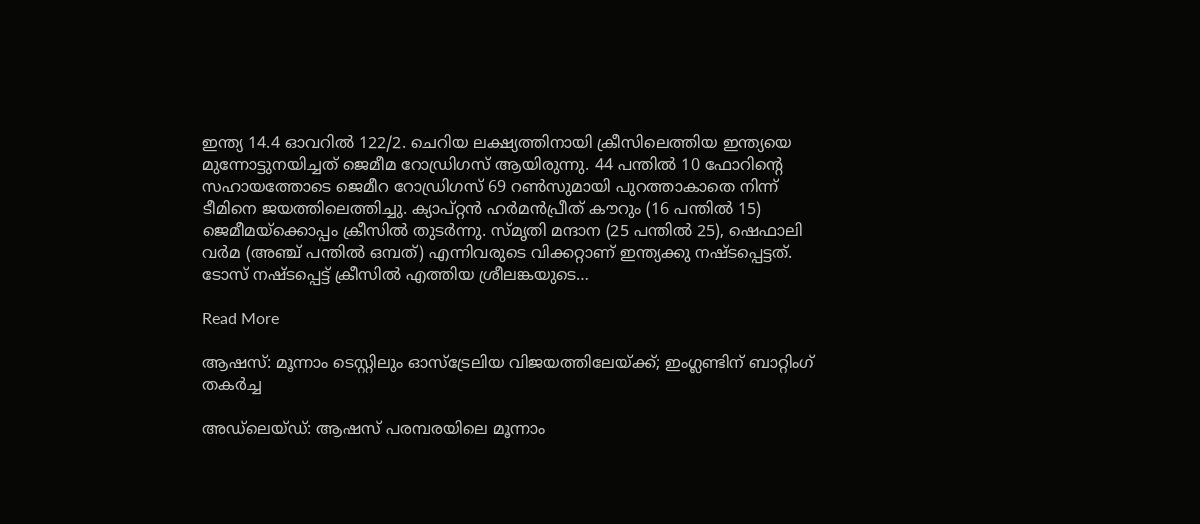ഇന്ത്യ 14.4 ഓവറില്‍ 122/2. ചെറിയ ലക്ഷ്യത്തിനായി ക്രീസിലെത്തിയ ഇന്ത്യയെ മുന്നോട്ടുനയിച്ചത് ജെമീമ റോഡ്രിഗസ് ആയിരുന്നു. 44 പന്തില്‍ 10 ഫോറിന്‍റെ സഹായത്തോടെ ജെമീറ റോഡ്രിഗസ് 69 റണ്‍സുമായി പുറത്താകാതെ നിന്ന് ടീമിനെ ജയത്തിലെത്തിച്ചു. ക്യാപ്റ്റന്‍ ഹര്‍മന്‍പ്രീത് കൗറും (16 പന്തില്‍ 15) ജെമീമയ്‌ക്കൊപ്പം ക്രീസില്‍ തുടര്‍ന്നു. സ്മൃതി മന്ദാന (25 പന്തില്‍ 25), ഷെഫാലി വര്‍മ (അഞ്ച് പന്തില്‍ ഒമ്പത്) എന്നിവരുടെ വിക്കറ്റാണ് ഇന്ത്യക്കു നഷ്ടപ്പെട്ടത്. ടോസ് നഷ്ടപ്പെട്ട് ക്രീസില്‍ എത്തിയ ശ്രീലങ്കയുടെ…

Read More

ആഷസ്: മൂന്നാം ടെസ്റ്റിലും ഓസ്ട്രേലിയ വിജയത്തിലേയ്ക്ക്; ഇംഗ്ലണ്ടിന് ബാറ്റിംഗ് തകർച്ച

അഡ്‌ലെയ്ഡ്: ആഷസ് പരമ്പരയിലെ മൂന്നാം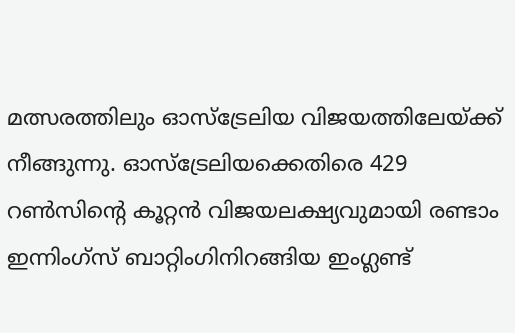മത്സരത്തിലും ഓസ്ട്രേലിയ വിജയത്തിലേയ്ക്ക് നീങ്ങുന്നു. ഓസ്ട്രേലിയക്കെതിരെ 429 റണ്‍സിന്‍റെ കൂറ്റന്‍ വിജയലക്ഷ്യവുമായി രണ്ടാം ഇന്നിംഗ്സ് ബാറ്റിംഗിനിറങ്ങിയ ഇംഗ്ലണ്ട്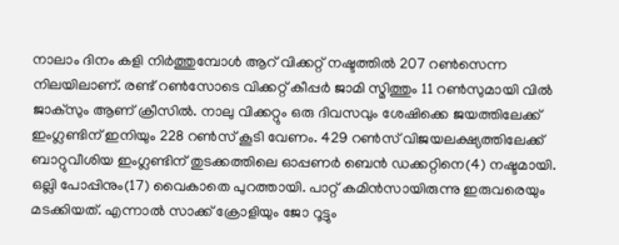നാലാം ദിനം കളി നിര്‍ത്തുമ്പോള്‍ ആറ് വിക്കറ്റ് നഷ്ടത്തില്‍ 207 റണ്‍സെന്ന നിലയിലാണ്. രണ്ട് റണ്‍സോടെ വിക്കറ്റ് കീപ്പര്‍ ജാമി സ്മിത്തും 11 റൺസുമായി വില്‍ ജാക്സും ആണ് ക്രീസില്‍. നാലു വിക്കറ്റും ഒരു ദിവസവും ശേഷിക്കെ ജയത്തിലേക്ക് ഇംഗ്ലണ്ടിന് ഇനിയും 228 റണ്‍സ് കൂടി വേണം. 429 റണ്‍സ് വിജയലക്ഷ്യത്തിലേക്ക് ബാറ്റുവീശിയ ഇംഗ്ലണ്ടിന് തുടക്കത്തിലെ ഓപ്പണര്‍ ബെന്‍ ഡക്കറ്റിനെ(4) നഷ്ടമായി. ഒല്ലി പോപ്പിനും(17) വൈകാതെ പുറത്തായി. പാറ്റ് കമിന്‍സായിരുന്നു ഇരുവരെയും മടക്കിയത്. എന്നാല്‍ സാക്ക് ക്രോളിയും ജോ റൂട്ടും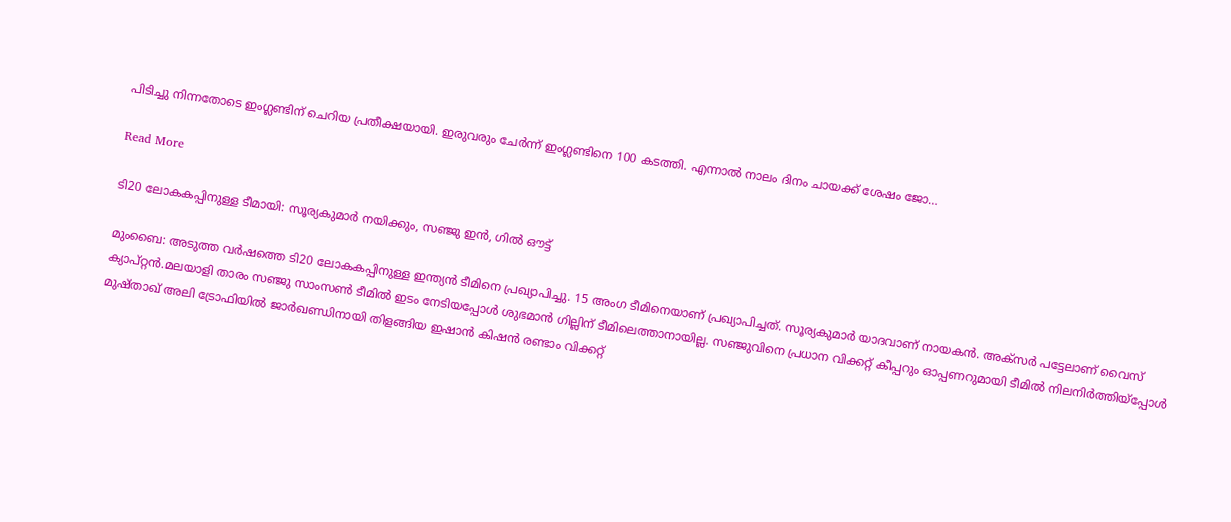പിടിച്ചു നിന്നതോടെ ഇംഗ്ലണ്ടിന് ചെറിയ പ്രതീക്ഷയായി. ഇരുവരും ചേര്‍ന്ന് ഇംഗ്ലണ്ടിനെ 100 കടത്തി. എന്നാല്‍ നാലം ദിനം ചായക്ക് ശേഷം ജോ…

Read More

ടി20 ലോകകപ്പിനുള്ള ടീമായി: സൂര്യകുമാർ നയിക്കും, സഞ്ജു ഇൻ, ഗിൽ ഔട്ട്

മുംബൈ: അടുത്ത വർഷത്തെ ടി20 ലോകകപ്പിനുള്ള ഇന്ത്യൻ ടീമിനെ പ്രഖ്യാപിച്ചു. 15 അംഗ ടീമിനെയാണ് പ്രഖ്യാപിച്ചത്. സൂര്യകുമാർ യാദവാണ് നായകൻ. അക്സർ പട്ടേലാണ് വൈസ് ക്യാപ്റ്റൻ‌.മലയാളി താരം സഞ്ജു സാംസൺ ടീമിൽ ഇടം നേടിയപ്പോൾ ശുഭമാൻ ഗില്ലിന് ടീമിലെത്താനായില്ല. സഞ്ജുവിനെ പ്രധാന വിക്കറ്റ് കീപ്പറും ഓപ്പണറുമായി ടീമിൽ നിലനിര്‍ത്തിയ്പ്പോൾ മുഷ്താഖ് അലി ട്രോഫിയില്‍ ജാര്‍ഖണ്ഡിനായി തിളങ്ങിയ ഇഷാന്‍ കിഷന്‍ രണ്ടാം വിക്കറ്റ്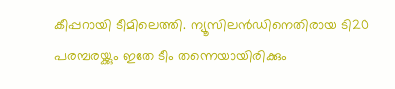കീപ്പറായി ടീമിലെത്തി. ന്യൂസിലൻ‌ഡിനെതിരായ ടി20 പരമ്പരയ്ക്കും ഇതേ ടീം തന്നെയായിരിക്കും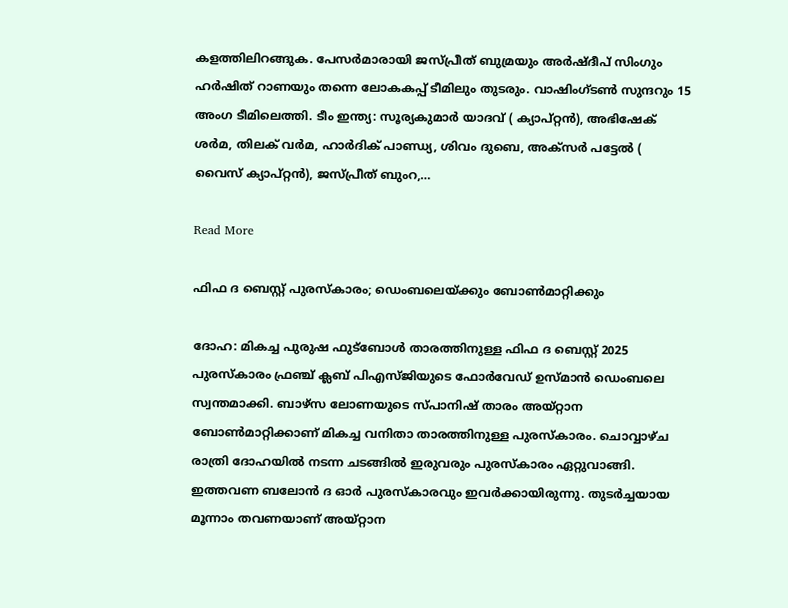കളത്തിലിറങ്ങുക. പേസര്‍മാരായി ജസ്പ്രീത് ബുമ്രയും അര്‍ഷ്ദീപ് സിംഗും ഹര്‍ഷിത് റാണയും തന്നെ ലോകകപ്പ് ടീമിലും തുടരും. വാഷിംഗ്ടണ്‍ സുന്ദറും 15 അംഗ ടീമിലെത്തി. ടീം ഇന്ത്യ: സൂര്യകുമാർ യാദവ് ( ക്യാപ്റ്റൻ), അഭിഷേക് ശർമ, തിലക് വർമ, ഹാർദിക് പാണ്ഡ്യ, ശിവം ദുബെ, അക്സർ പട്ടേൽ ( വൈസ് ക്യാപ്റ്റൻ), ജസ്പ്രീത് ബുംറ,…

Read More

ഫിഫ ദ ബെസ്റ്റ് പുരസ്കാരം; ഡെംബലെയ്ക്കും ബോണ്‍മാറ്റിക്കും

ദോഹ: മികച്ച പുരുഷ ഫുട്ബോൾ താരത്തിനുള്ള ഫിഫ ദ ബെസ്റ്റ് 2025 പുരസ്കാരം ഫ്രഞ്ച് ക്ലബ് പിഎസ്ജിയുടെ ഫോർവേഡ് ഉസ്മാൻ ഡെംബലെ സ്വന്തമാക്കി. ബാഴ്‌സ ലോണയുടെ സ്പാനിഷ് താരം അയ്റ്റാന ബോണ്‍മാറ്റിക്കാണ് മികച്ച വനിതാ താരത്തിനുള്ള പുരസ്കാരം. ചൊവ്വാഴ്ച രാത്രി ദോഹയിൽ നടന്ന ചടങ്ങിൽ ഇരുവരും പുരസ്കാരം ഏറ്റുവാങ്ങി. ഇത്തവണ ബലോൻ ദ ഓർ പുരസ്കാരവും ഇവർക്കായിരുന്നു. തുടർച്ചയായ മൂന്നാം തവണയാണ് അയ്റ്റാന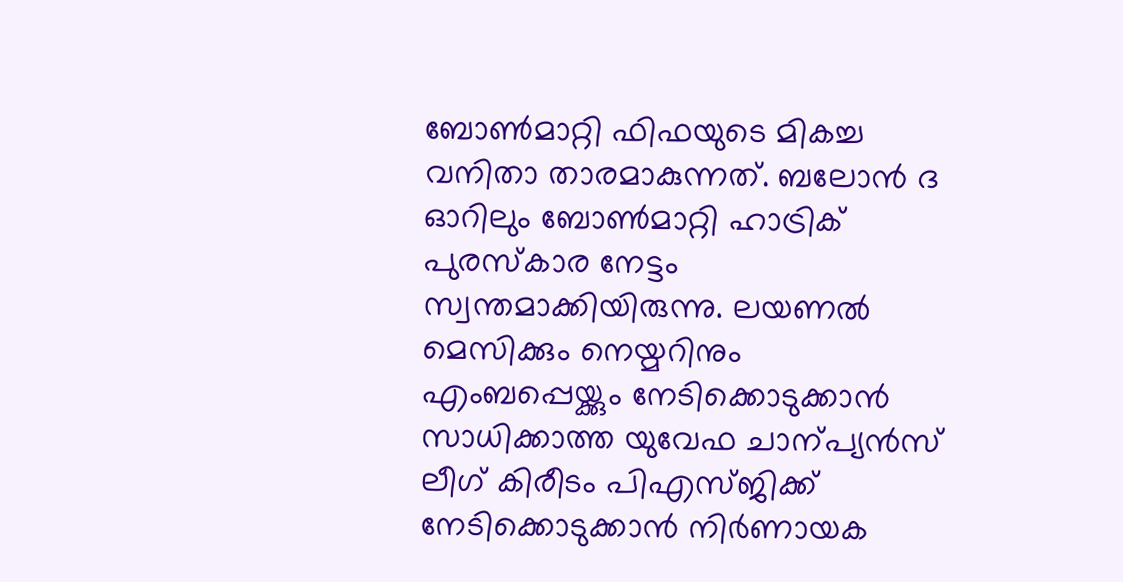ബോണ്‍മാറ്റി ഫിഫയുടെ മികച്ച വനിതാ താരമാകുന്നത്. ബലോൻ ദ ഓറിലും ബോണ്‍മാറ്റി ഹാട്രിക് പുരസ്കാര നേട്ടം സ്വന്തമാക്കിയിരുന്നു. ലയണൽ മെസിക്കും നെയ്മറിനും എംബപ്പെയ്ക്കും നേടിക്കൊടുക്കാൻ സാധിക്കാത്ത യുവേഫ ചാന്പ്യൻസ് ലീഗ് കിരീടം പിഎസ്ജിക്ക് നേടിക്കൊടുക്കാൻ നിർണായക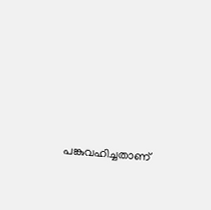പങ്കുവഹിച്ചതാണ്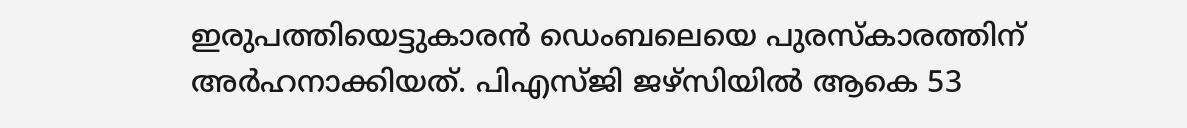ഇരുപത്തിയെട്ടുകാരൻ ഡെംബലെയെ പുരസ്കാരത്തിന് അർഹനാക്കിയത്. പിഎസ്ജി ജഴ്സിയിൽ ആകെ 53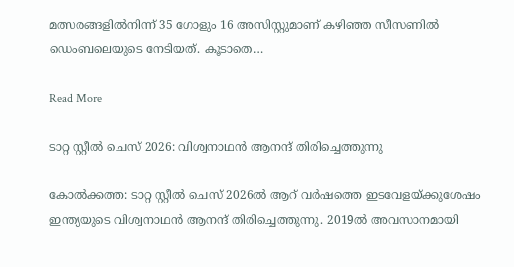മത്സരങ്ങളിൽനിന്ന് 35 ഗോളും 16 അസിസ്റ്റുമാണ് കഴിഞ്ഞ സീസണിൽ ഡെംബലെയുടെ നേടിയത്. കൂടാതെ…

Read More

ടാറ്റ സ്റ്റീൽ ചെസ് 2026: വിശ്വനാഥൻ ആനന്ദ് തിരിച്ചെത്തുന്നു

കോൽക്കത്ത: ടാറ്റ സ്റ്റീൽ ചെസ് 2026ൽ ആറ് വർഷത്തെ ഇടവേളയ്ക്കുശേഷം ഇന്ത്യയുടെ വിശ്വനാഥൻ ആനന്ദ് തിരിച്ചെത്തുന്നു. 2019ൽ അവസാനമായി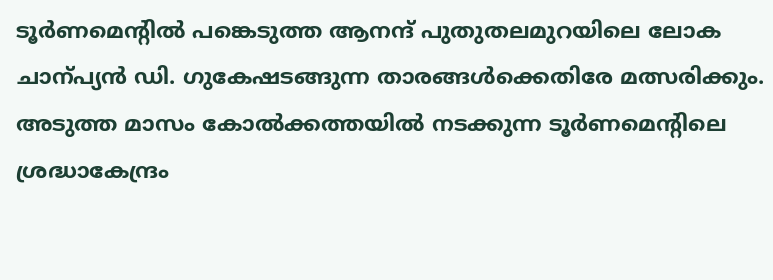ടൂർണമെന്‍റില്‍ പങ്കെടുത്ത ആനന്ദ് പുതുതലമുറയിലെ ലോക ചാന്പ്യൻ ഡി. ഗുകേഷടങ്ങുന്ന താരങ്ങൾക്കെതിരേ മത്സരിക്കും. അടുത്ത മാസം കോൽക്കത്തയിൽ നടക്കുന്ന ടൂർണമെന്‍റിലെ ശ്രദ്ധാകേന്ദ്രം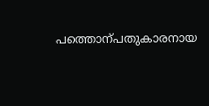പത്തൊന്പതുകാരനായ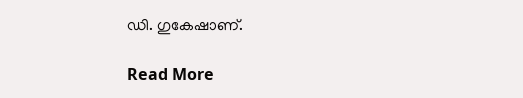ഡി. ഗുകേഷാണ്.

Read More